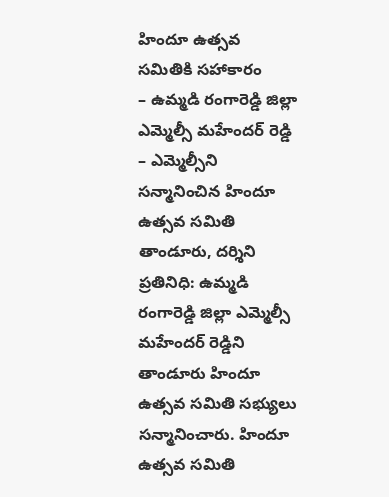హిందూ ఉత్సవ సమితికి సహాకారం
– ఉమ్మడి రంగారెడ్డి జిల్లా ఎమ్మెల్సీ మహేందర్ రెడ్డి
– ఎమ్మెల్సీని సన్మానించిన హిందూ ఉత్సవ సమితి
తాండూరు, దర్శిని ప్రతినిధి: ఉమ్మడి రంగారెడ్డి జిల్లా ఎమ్మెల్సీ మహేందర్ రెడ్డిని తాండూరు హిందూ ఉత్సవ సమితి సభ్యులు సన్మానించారు. హిందూ ఉత్సవ సమితి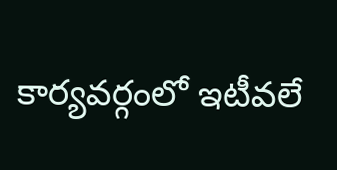కార్యవర్గంలో ఇటీవలే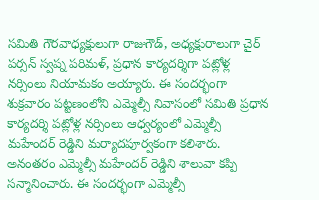సమితి గౌరవాధ్యక్షులుగా రాజుగౌడ్, అధ్యక్షురాలుగా చైర్ పర్సన్ స్వప్న పరిమళ్, ప్రధాన కార్యదర్శిగా పట్లోళ్ల నర్సింలు నియామకం అయ్యారు. ఈ సందర్భంగా శుక్రవారం పట్టణంలోని ఎమ్మెల్సీ నివాసంలో సమితి ప్రధాన కార్యదర్శి పట్లోళ్ల నర్సింలు ఆధ్వర్యంలో ఎమ్మెల్సీ మహేందర్ రెడ్డిని మర్యాదపూర్వకంగా కలిశారు. అనంతరం ఎమ్మెల్సీ మహేందర్ రెడ్డిని శాలువా కప్పి సన్మానించారు. ఈ సందర్భంగా ఎమ్మెల్సీ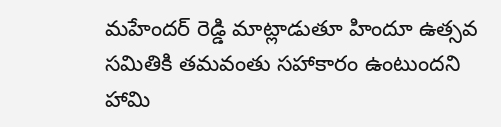మహేందర్ రెడ్డి మాట్లాడుతూ హిందూ ఉత్సవ సమితికి తమవంతు సహాకారం ఉంటుందని హామి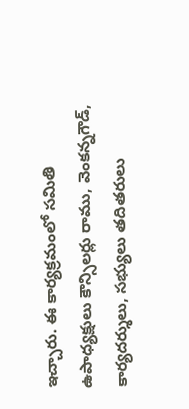ఇచ్చారు. ఈ కార్యక్రమంలో సమితి ఉపాధ్యక్షులు కౌన్సిలర్లు రాము, వెంకన్నగౌడ్, కార్యదర్శులు, సభ్యులు తదితరులు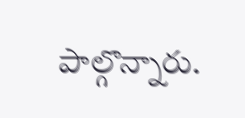పాల్గొన్నారు.